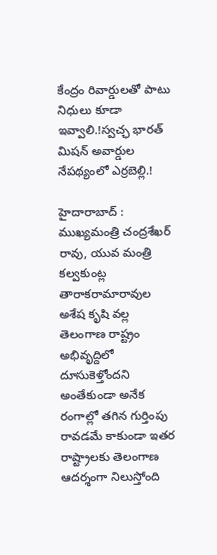కేంద్రం రివార్డులతో పాటు నిధులు కూడా ఇవ్వాలి.!స్వచ్ఛ భారత్‌ మిషన్‌ అవార్డుల నేపథ్యంలో ఎర్రబెల్లి.!

హైదారాబాద్ : ముఖ్యమంత్రి చంద్రశేఖర్ రావు, యువ మంత్రి కల్వకుంట్ల తారాకరామారావుల అశేష కృషి వల్ల తెలంగాణ రాష్ట్రం అభివృద్దిలో దూసుకెళ్తోందని అంతేకుండా అనేక రంగాల్లో తగిన గుర్తింపు రావడమే కాకుండా ఇతర రాష్ట్రాలకు తెలంగాణ ఆదర్శంగా నిలుస్తోంది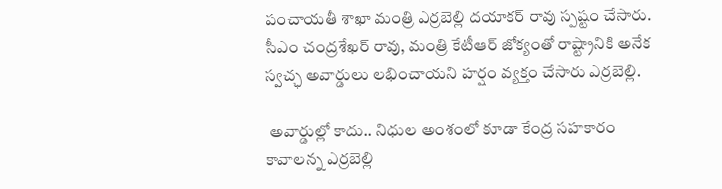పంచాయతీ శాఖా మంత్రి ఎర్రబెల్లి దయాకర్ రావు స్పష్టం చేసారు. సీఎం చంద్రశేఖర్ రావు, మంత్రి కేటీఆర్ జోక్యంతో రాష్ట్రానికి అనేక స్వచ్ఛ అవార్డులు లభించాయని హర్షం వ్యక్తం చేసారు ఎర్రబెల్లి.

 అవార్డుల్లో కాదు.. నిధుల అంశంలో కూడా కేంద్ర సహకారం కావాలన్న ఎర్రబెల్లి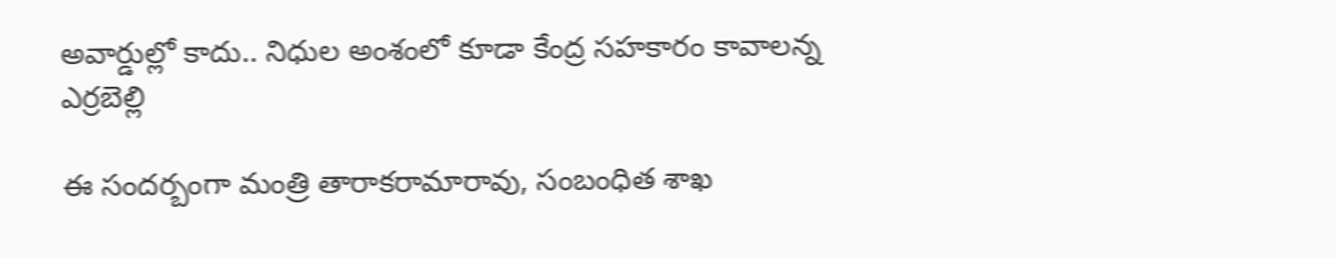అవార్డుల్లో కాదు.. నిధుల అంశంలో కూడా కేంద్ర సహకారం కావాలన్న ఎర్రబెల్లి

ఈ సందర్బంగా మంత్రి తారాకరామారావు, సంబంధిత శాఖ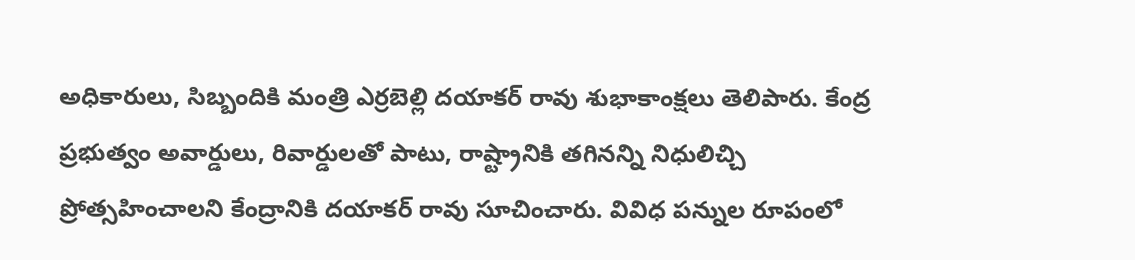అధికారులు, సిబ్బందికి మంత్రి ఎర్రబెల్లి దయాకర్ రావు శుభాకాంక్షలు తెలిపారు. కేంద్ర ప్రభుత్వం అవార్డులు, రివార్డులతో పాటు, రాష్ట్రానికి తగినన్ని నిధులిచ్చి ప్రోత్సహించాలని కేంద్రానికి దయాకర్ రావు సూచించారు. వివిధ పన్నుల రూపంలో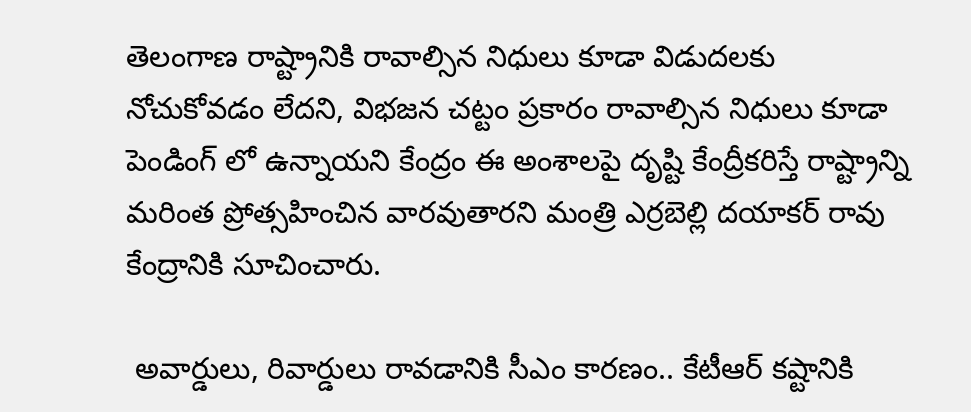తెలంగాణ రాష్ట్రానికి రావాల్సిన నిధులు కూడా విడుదలకు నోచుకోవడం లేదని, విభజన చట్టం ప్రకారం రావాల్సిన నిధులు కూడా పెండింగ్ లో ఉన్నాయని కేంద్రం ఈ అంశాలపై దృష్టి కేంద్రీకరిస్తే రాష్ట్రాన్ని మరింత ప్రోత్సహించిన వారవుతారని మంత్రి ఎర్రబెల్లి దయాకర్ రావు కేంద్రానికి సూచించారు.

 అవార్డులు, రివార్డులు రావడానికి సీఎం కారణం.. కేటీఆర్ కష్టానికి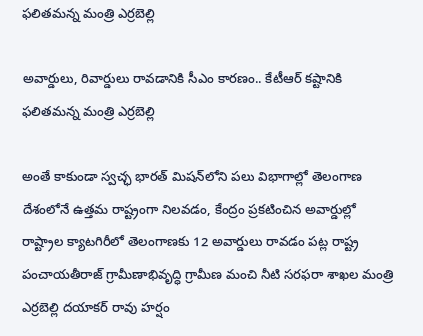ఫలితమన్న మంత్రి ఎర్రబెల్లి

అవార్డులు, రివార్డులు రావడానికి సీఎం కారణం.. కేటీఆర్ కష్టానికి ఫలితమన్న మంత్రి ఎర్రబెల్లి

అంతే కాకుండా స్వచ్ఛ భారత్‌ మిషన్‌లోని పలు విభాగాల్లో తెలంగాణ దేశంలోనే ఉత్తమ రాష్ట్రంగా నిలవడం, కేంద్రం ప్రకటించిన అవార్డుల్లో రాష్ట్రాల క్యాటగిరీలో తెలంగాణకు 12 అవార్డులు రావడం పట్ల రాష్ట్ర పంచాయతీరాజ్ గ్రామీణాభివృద్ధి గ్రామీణ మంచి నీటి సరఫరా శాఖల మంత్రి ఎర్రబెల్లి దయాకర్ రావు హర్షం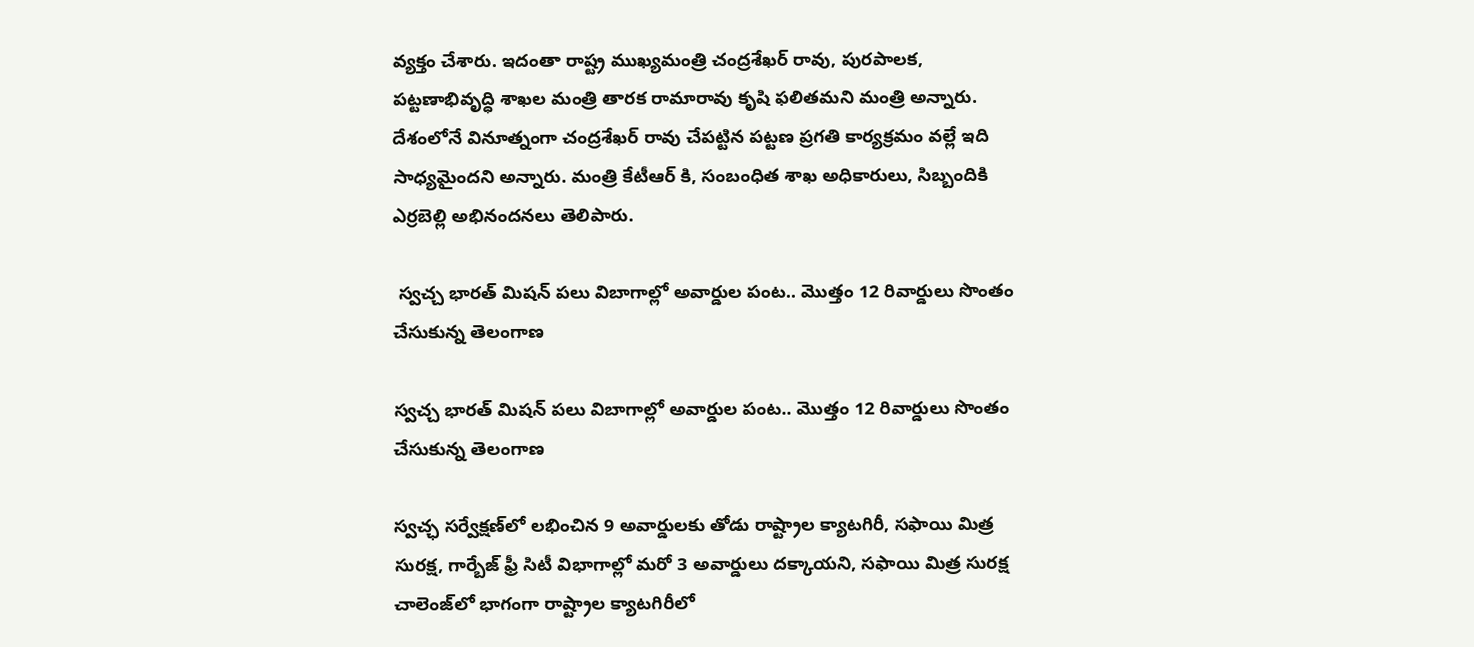వ్యక్తం చేశారు. ఇదంతా రాష్ట్ర ముఖ్యమంత్రి చంద్రశేఖర్ రావు, పురపాలక, పట్టణాభివృద్ధి శాఖల మంత్రి తారక రామారావు కృషి ఫలితమని మంత్రి అన్నారు. దేశంలోనే వినూత్నంగా చంద్రశేఖర్ రావు చేపట్టిన పట్టణ ప్రగతి కార్యక్రమం వల్లే ఇది సాధ్యమైందని అన్నారు. మంత్రి కేటీఆర్ కి, సంబంధిత శాఖ అధికారులు, సిబ్బందికి ఎర్రబెల్లి అభినందనలు తెలిపారు.

 స్వచ్చ భారత్ మిషన్ పలు విబాగాల్లో అవార్డుల పంట.. మొత్తం 12 రివార్డులు సొంతం చేసుకున్న తెలంగాణ

స్వచ్చ భారత్ మిషన్ పలు విబాగాల్లో అవార్డుల పంట.. మొత్తం 12 రివార్డులు సొంతం చేసుకున్న తెలంగాణ

స్వచ్ఛ సర్వేక్షణ్‌లో లభించిన 9 అవార్డులకు తోడు రాష్ట్రాల క్యాటగిరీ, సఫాయి మిత్ర సురక్ష, గార్బేజ్‌ ఫ్రీ సిటీ విభాగాల్లో మరో 3 అవార్డులు దక్కాయని, సఫాయి మిత్ర సురక్ష చాలెంజ్‌లో భాగంగా రాష్ట్రాల క్యాటగిరీలో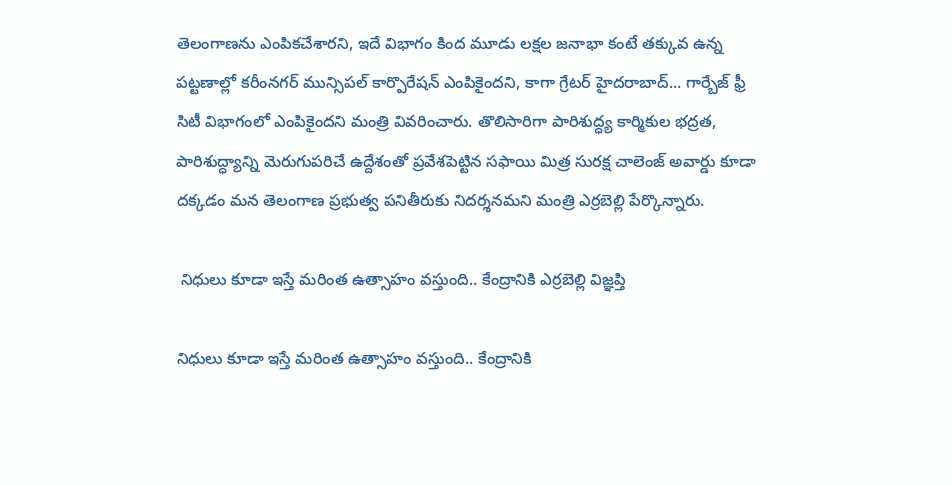తెలంగాణను ఎంపికచేశారని, ఇదే విభాగం కింద మూడు లక్షల జనాభా కంటే తక్కువ ఉన్న పట్టణాల్లో కరీంనగర్‌ మున్సిపల్‌ కార్పొరేషన్‌ ఎంపికైందని, కాగా గ్రేటర్‌ హైదరాబాద్‌... గార్బేజ్‌ ఫ్రీ సిటీ విభాగంలో ఎంపికైందని మంత్రి వివరించారు. తొలిసారిగా పారిశుద్ధ్య కార్మికుల భద్రత, పారిశుద్ధ్యాన్ని మెరుగుపరిచే ఉద్దేశంతో ప్రవేశపెట్టిన సఫాయి మిత్ర సురక్ష చాలెంజ్‌ అవార్డు కూడా దక్కడం మన తెలంగాణ ప్రభుత్వ పనితీరుకు నిదర్శనమని మంత్రి ఎర్రబెల్లి పేర్కొన్నారు.

 నిధులు కూడా ఇస్తే మరింత ఉత్సాహం వస్తుంది.. కేంద్రానికి ఎర్రబెల్లి విజ్ఞప్తి

నిధులు కూడా ఇస్తే మరింత ఉత్సాహం వస్తుంది.. కేంద్రానికి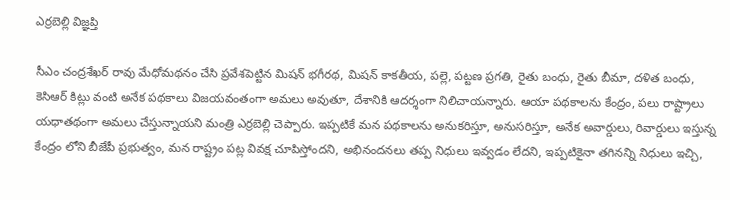ఎర్రబెల్లి విజ్ఞప్తి

సీఎం చంద్రశేఖర్ రావు మేధోమథనం చేసి ప్రవేశపెట్టిన మిషన్ భగీరథ, మిషన్ కాకతీయ, పల్లె, పట్టణ ప్రగతి, రైతు బంధు, రైతు బీమా, దళిత బంధు, కెసిఆర్ కిట్లు వంటి అనేక పథకాలు విజయవంతంగా అమలు అవుతూ, దేశానికి ఆదర్శంగా నిలిచాయన్నారు. ఆయా పథకాలను కేంద్రం, పలు రాష్ట్రాలు యధాతథంగా అమలు చేస్తున్నాయని మంత్రి ఎర్రబెల్లి చెప్పారు. ఇప్పటికే మన పథకాలను అనుకరిస్తూ, అనుసరిస్తూ, అనేక అవార్డులు, రివార్డులు ఇస్తున్న కేంద్రం లోని బీజేపీ ప్రభుత్వం, మన రాష్ట్రం పట్ల వివక్ష చూపిస్తోందని, అభినందనలు తప్ప నిధులు ఇవ్వడం లేదని, ఇప్పటికైనా తగినన్ని నిధులు ఇచ్చి,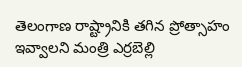తెలంగాణ రాష్ట్రానికి తగిన ప్రోత్సాహం ఇవ్వాలని మంత్రి ఎర్రబెల్లి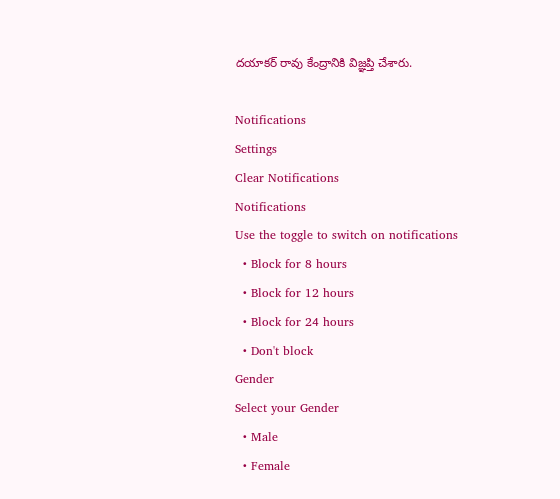దయాకర్ రావు కేంద్రానికి విజ్ఞప్తి చేశారు.

Notifications
Settings
Clear Notifications
Notifications
Use the toggle to switch on notifications
  • Block for 8 hours
  • Block for 12 hours
  • Block for 24 hours
  • Don't block
Gender
Select your Gender
  • Male
  • Female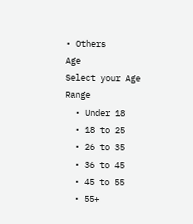• Others
Age
Select your Age Range
  • Under 18
  • 18 to 25
  • 26 to 35
  • 36 to 45
  • 45 to 55
  • 55+